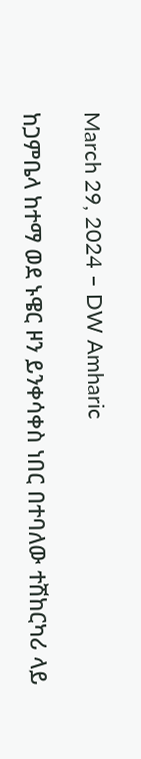March 29, 2024 – DW Amharic

ከጋምቤላ ከተማ ወደ ኑዌር ዞን ይንቀሳቀስ ነበር በተባለው ተሽከርካሪ ላይ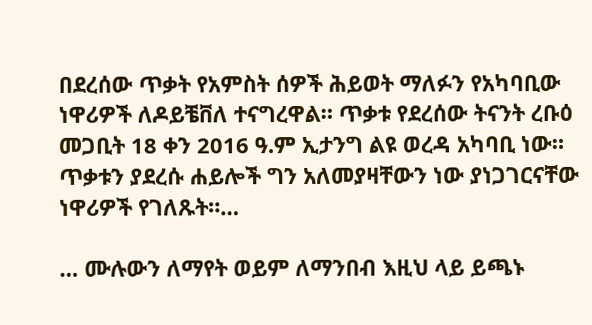በደረሰው ጥቃት የአምስት ሰዎች ሕይወት ማለፉን የአካባቢው ነዋሪዎች ለዶይቼቨለ ተናግረዋል። ጥቃቱ የደረሰው ትናንት ረቡዕ መጋቢት 18 ቀን 2016 ዓ.ም ኢታንግ ልዩ ወረዳ አካባቢ ነው። ጥቃቱን ያደረሱ ሐይሎች ግን አለመያዛቸውን ነው ያነጋገርናቸው ነዋሪዎች የገለጹት።…

… ሙሉውን ለማየት ወይም ለማንበብ እዚህ ላይ ይጫኑ